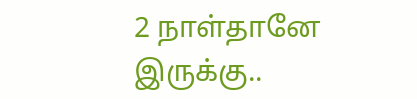2 நாள்தானே இருக்கு..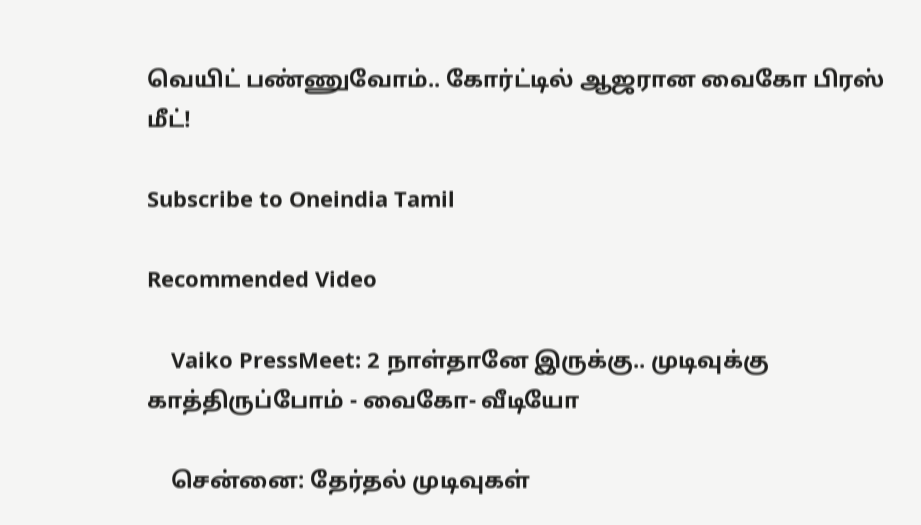வெயிட் பண்ணுவோம்.. கோர்ட்டில் ஆஜரான வைகோ பிரஸ் மீட்!

Subscribe to Oneindia Tamil

Recommended Video

    Vaiko PressMeet: 2 நாள்தானே இருக்கு.. முடிவுக்கு காத்திருப்போம் - வைகோ- வீடியோ

    சென்னை: தேர்தல் முடிவுகள்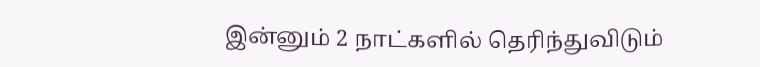இன்னும் 2 நாட்களில் தெரிந்துவிடும்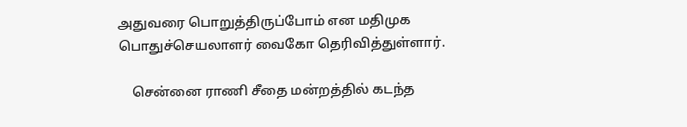அதுவரை பொறுத்திருப்போம் என மதிமுக பொதுச்செயலாளர் வைகோ தெரிவித்துள்ளார்.

    சென்னை ராணி சீதை மன்றத்தில் கடந்த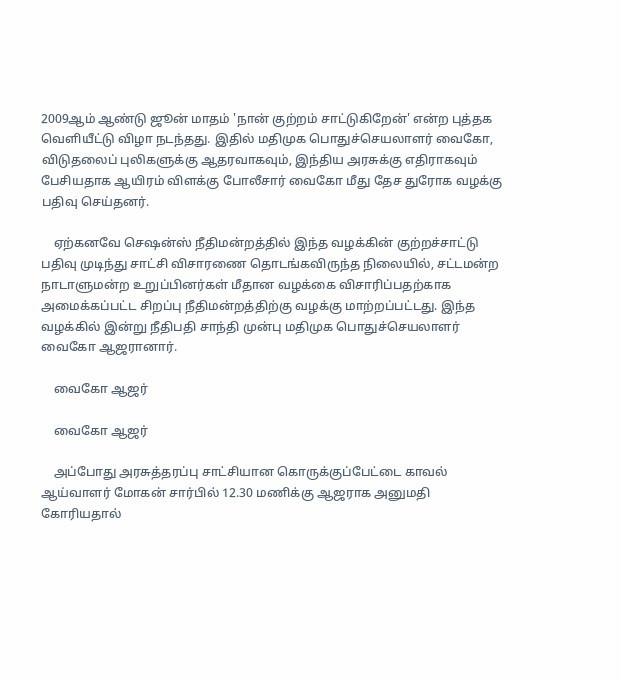2009ஆம் ஆண்டு ஜூன் மாதம் 'நான் குற்றம் சாட்டுகிறேன்' என்ற புத்தக வெளியீட்டு விழா நடந்தது. இதில் மதிமுக பொதுச்செயலாளர் வைகோ, விடுதலைப் புலிகளுக்கு ஆதரவாகவும், இந்திய அரசுக்கு எதிராகவும் பேசியதாக ஆயிரம் விளக்கு போலீசார் வைகோ மீது தேச துரோக வழக்கு பதிவு செய்தனர்.

    ஏற்கனவே செஷன்ஸ் நீதிமன்றத்தில் இந்த வழக்கின் குற்றச்சாட்டு பதிவு முடிந்து சாட்சி விசாரணை தொடங்கவிருந்த நிலையில், சட்டமன்ற நாடாளுமன்ற உறுப்பினர்கள் மீதான வழக்கை விசாரிப்பதற்காக அமைக்கப்பட்ட சிறப்பு நீதிமன்றத்திற்கு வழக்கு மாற்றப்பட்டது. இந்த வழக்கில் இன்று நீதிபதி சாந்தி முன்பு மதிமுக பொதுச்செயலாளர் வைகோ ஆஜரானார்.

    வைகோ ஆஜர்

    வைகோ ஆஜர்

    அப்போது அரசுத்தரப்பு சாட்சியான கொருக்குப்பேட்டை காவல் ஆய்வாளர் மோகன் சார்பில் 12.30 மணிக்கு ஆஜராக அனுமதி கோரியதால்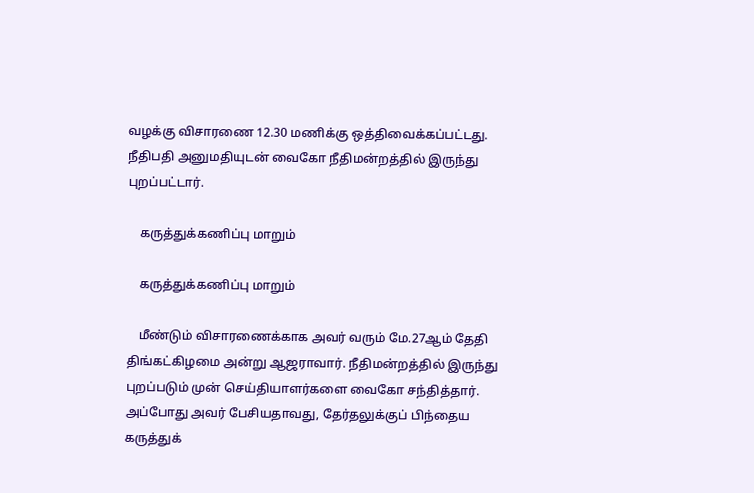வழக்கு விசாரணை 12.30 மணிக்கு ஒத்திவைக்கப்பட்டது. நீதிபதி அனுமதியுடன் வைகோ நீதிமன்றத்தில் இருந்து புறப்பட்டார்.

    கருத்துக்கணிப்பு மாறும்

    கருத்துக்கணிப்பு மாறும்

    மீண்டும் விசாரணைக்காக அவர் வரும் மே.27ஆம் தேதி திங்கட்கிழமை அன்று ஆஜராவார். நீதிமன்றத்தில் இருந்து புறப்படும் முன் செய்தியாளர்களை வைகோ சந்தித்தார். அப்போது அவர் பேசியதாவது, தேர்தலுக்குப் பிந்தைய கருத்துக்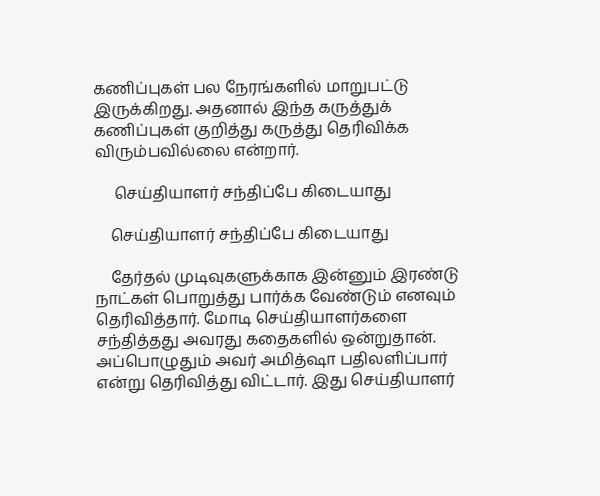கணிப்புகள் பல நேரங்களில் மாறுபட்டு இருக்கிறது. அதனால் இந்த கருத்துக் கணிப்புகள் குறித்து கருத்து தெரிவிக்க விரும்பவில்லை என்றார்.

     செய்தியாளர் சந்திப்பே கிடையாது

    செய்தியாளர் சந்திப்பே கிடையாது

    தேர்தல் முடிவுகளுக்காக இன்னும் இரண்டு நாட்கள் பொறுத்து பார்க்க வேண்டும் எனவும் தெரிவித்தார். மோடி செய்தியாளர்களை சந்தித்தது அவரது கதைகளில் ஒன்றுதான். அப்பொழுதும் அவர் அமித்ஷா பதிலளிப்பார் என்று தெரிவித்து விட்டார். இது செய்தியாளர்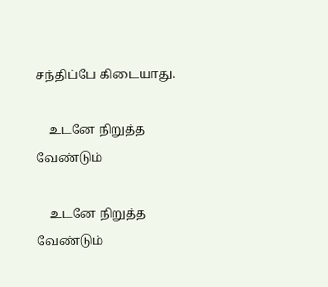சந்திப்பே கிடையாது.

    உடனே நிறுத்த வேண்டும்

    உடனே நிறுத்த வேண்டும்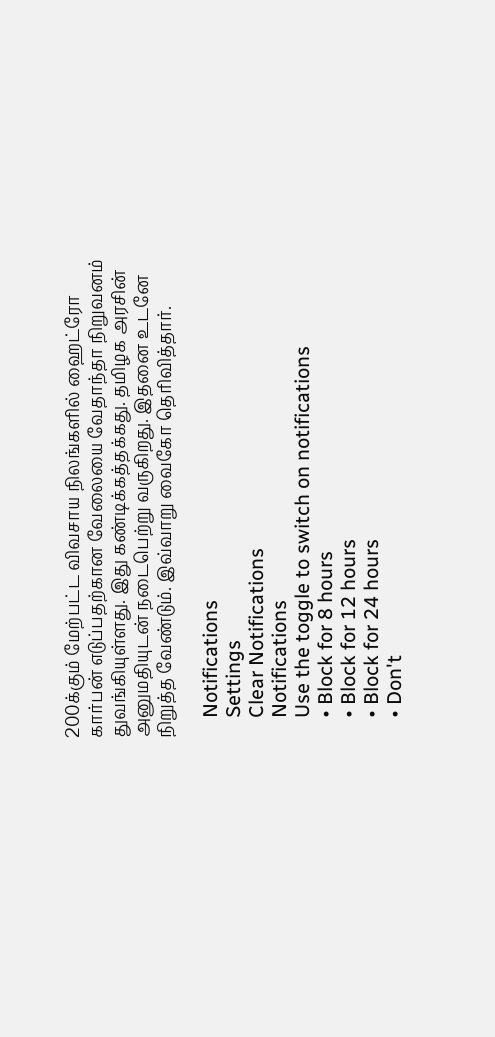200க்கும் மேற்பட்ட விவசாய நிலங்களில் ஹைட்ரோ கார்பன் எடுப்பதற்கான வேலையை வேதாந்தா நிறுவனம் துவங்கியுள்ளது. இது கண்டிக்கத்தக்கது. தமிழக அரசின் அனுமதியுடன் நடைபெற்று வருகிறது. இதனை உடனே நிறுத்த வேண்டும். இவ்வாறு வைகோ தெரிவித்தார்.

    Notifications
    Settings
    Clear Notifications
    Notifications
    Use the toggle to switch on notifications
    • Block for 8 hours
    • Block for 12 hours
    • Block for 24 hours
    • Don't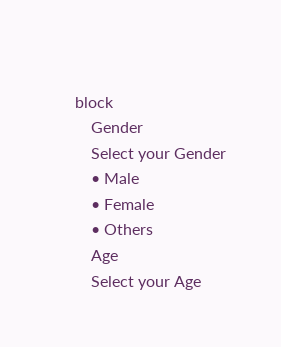block
    Gender
    Select your Gender
    • Male
    • Female
    • Others
    Age
    Select your Age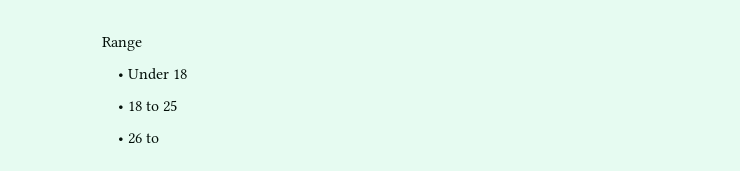Range
    • Under 18
    • 18 to 25
    • 26 to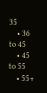35
    • 36 to 45
    • 45 to 55
    • 55+